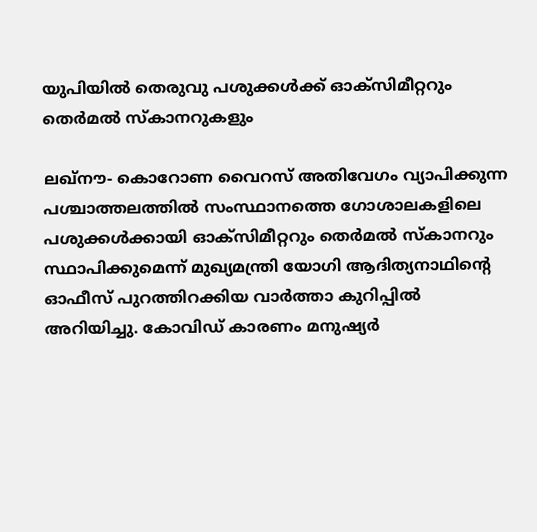യുപിയില്‍ തെരുവു പശുക്കള്‍ക്ക് ഓക്‌സിമീറ്ററും തെര്‍മല്‍ സ്‌കാനറുകളും

ലഖ്‌നൗ- കൊറോണ വൈറസ് അതിവേഗം വ്യാപിക്കുന്ന പശ്ചാത്തലത്തില്‍ സംസ്ഥാനത്തെ ഗോശാലകളിലെ പശുക്കള്‍ക്കായി ഓക്‌സിമീറ്ററും തെര്‍മല്‍ സ്‌കാനറും സ്ഥാപിക്കുമെന്ന് മുഖ്യമന്ത്രി യോഗി ആദിത്യനാഥിന്റെ ഓഫീസ് പുറത്തിറക്കിയ വാര്‍ത്താ കുറിപ്പില്‍ അറിയിച്ചു. കോവിഡ് കാരണം മനുഷ്യര്‍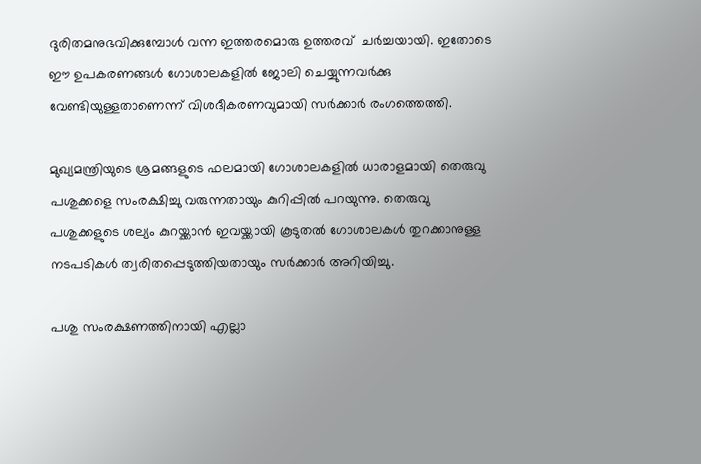ദുരിതമനുഭവിക്കുമ്പോള്‍ വന്ന ഇത്തരമൊരു ഉത്തരവ്  ചര്‍ച്ചയായി. ഇതോടെ ഈ ഉപകരണങ്ങള്‍ ഗോശാലകളില്‍ ജോലി ചെയ്യുന്നവര്‍ക്കു വേണ്ടിയുള്ളതാണെന്ന് വിശദീകരണവുമായി സര്‍ക്കാര്‍ രംഗത്തെത്തി.

മുഖ്യമന്ത്രിയുടെ ശ്രമങ്ങളുടെ ഫലമായി ഗോശാലകളില്‍ ധാരാളമായി തെരുവു പശുക്കളെ സംരക്ഷിച്ചു വരുന്നതായും കുറിപ്പില്‍ പറയുന്നു. തെരുവു പശുക്കളുടെ ശല്യം കുറയ്ക്കാന്‍ ഇവയ്ക്കായി കൂടുതല്‍ ഗോശാലകള്‍ തുറക്കാനുള്ള നടപടികള്‍ ത്വരിതപ്പെടുത്തിയതായും സര്‍ക്കാര്‍ അറിയിച്ചു.

പശു സംരക്ഷണത്തിനായി എല്ലാ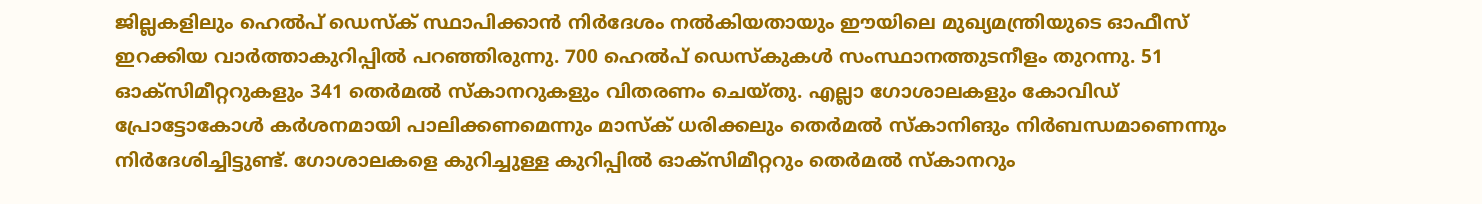ജില്ലകളിലും ഹെല്‍പ് ഡെസ്‌ക് സ്ഥാപിക്കാന്‍ നിര്‍ദേശം നല്‍കിയതായും ഈയിലെ മുഖ്യമന്ത്രിയുടെ ഓഫീസ് ഇറക്കിയ വാര്‍ത്താകുറിപ്പില്‍ പറഞ്ഞിരുന്നു. 700 ഹെല്‍പ് ഡെസ്‌കുകള്‍ സംസ്ഥാനത്തുടനീളം തുറന്നു. 51 ഓക്‌സിമീറ്ററുകളും 341 തെര്‍മല്‍ സ്‌കാനറുകളും വിതരണം ചെയ്തു. എല്ലാ ഗോശാലകളും കോവിഡ് പ്രോട്ടോകോള്‍ കര്‍ശനമായി പാലിക്കണമെന്നും മാസ്‌ക് ധരിക്കലും തെര്‍മല്‍ സ്‌കാനിങും നിര്‍ബന്ധമാണെന്നും നിര്‍ദേശിച്ചിട്ടുണ്ട്. ഗോശാലകളെ കുറിച്ചുള്ള കുറിപ്പില്‍ ഓക്‌സിമീറ്ററും തെര്‍മല്‍ സ്‌കാനറും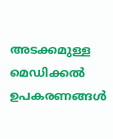അടക്കമുള്ള മെഡിക്കല്‍ ഉപകരണങ്ങള്‍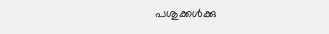പശുക്കള്‍ക്കു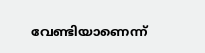വേണ്ടിയാണെന്ന്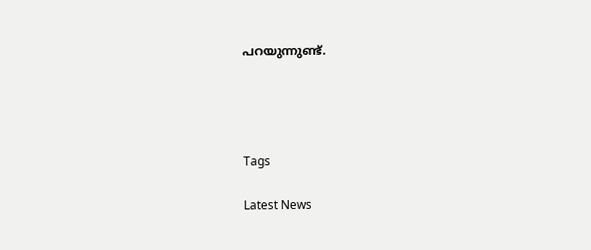പറയുന്നുണ്ട്.




Tags

Latest News